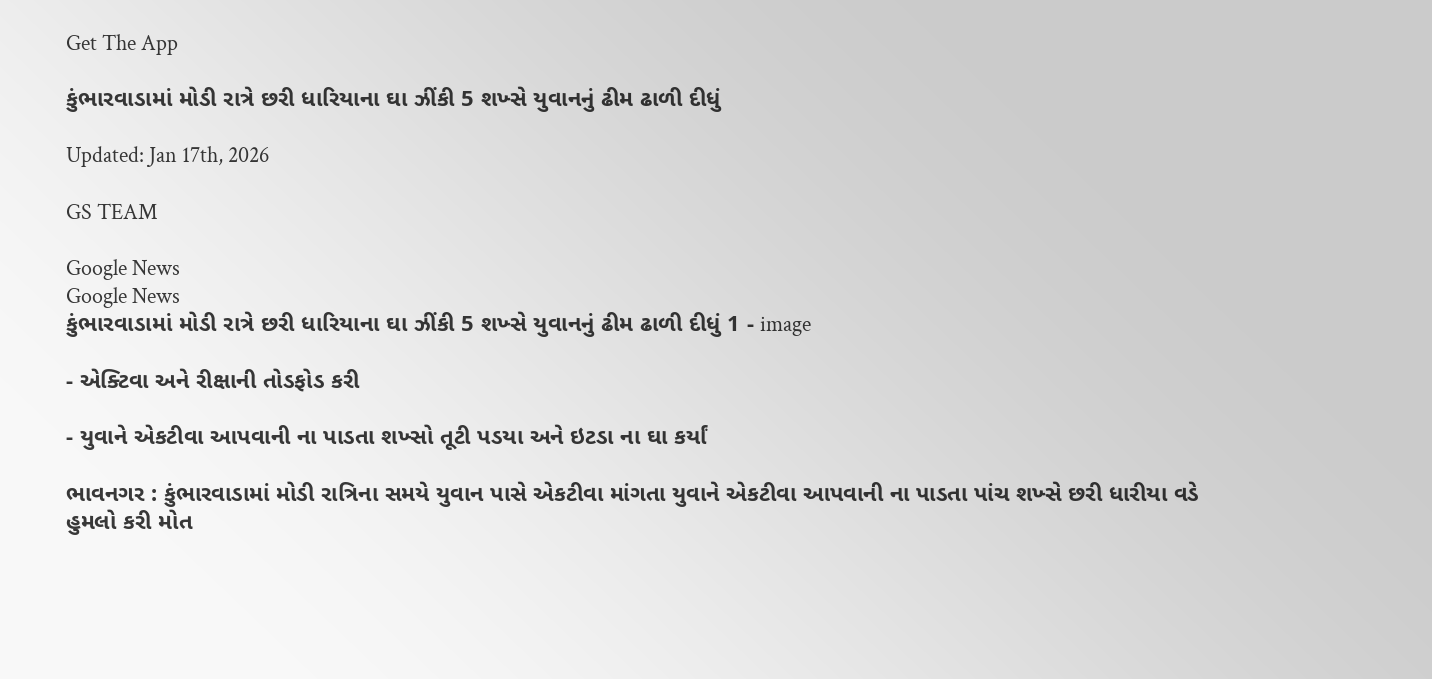Get The App

કુંભારવાડામાં મોડી રાત્રે છરી ધારિયાના ઘા ઝીંકી 5 શખ્સે યુવાનનું ઢીમ ઢાળી દીધું

Updated: Jan 17th, 2026

GS TEAM

Google News
Google News
કુંભારવાડામાં મોડી રાત્રે છરી ધારિયાના ઘા ઝીંકી 5 શખ્સે યુવાનનું ઢીમ ઢાળી દીધું 1 - image

- એક્ટિવા અને રીક્ષાની તોડફોડ કરી

- યુવાને એકટીવા આપવાની ના પાડતા શખ્સો તૂટી પડયા અને ઇટડા ના ઘા કર્યાં

ભાવનગર : કુંભારવાડામાં મોડી રાત્રિના સમયે યુવાન પાસે એકટીવા માંગતા યુવાને એકટીવા આપવાની ના પાડતા પાંચ શખ્સે છરી ધારીયા વડે હુમલો કરી મોત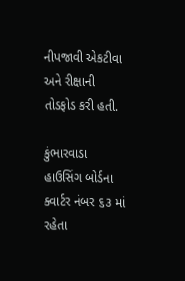નીપજાવી એકટીવા અને રીક્ષાની તોડફોડ કરી હતી.

કુંભારવાડા હાઉસિંગ બોર્ડના ક્વાર્ટર નંબર ૬૩ માં રહેતા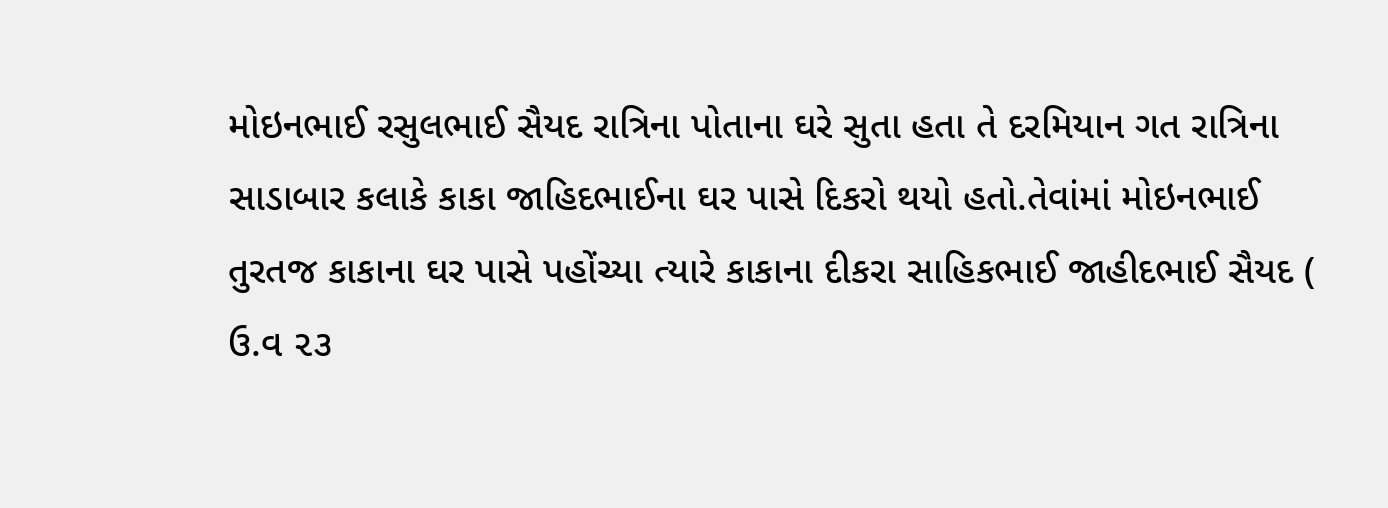મોઇનભાઈ રસુલભાઈ સૈયદ રાત્રિના પોતાના ઘરે સુતા હતા તે દરમિયાન ગત રાત્રિના સાડાબાર કલાકે કાકા જાહિદભાઈના ઘર પાસે દિકરો થયો હતો.તેવાંમાં મોઇનભાઈ તુરતજ કાકાના ઘર પાસે પહોંચ્યા ત્યારે કાકાના દીકરા સાહિકભાઈ જાહીદભાઈ સૈયદ ( ઉ.વ ૨૩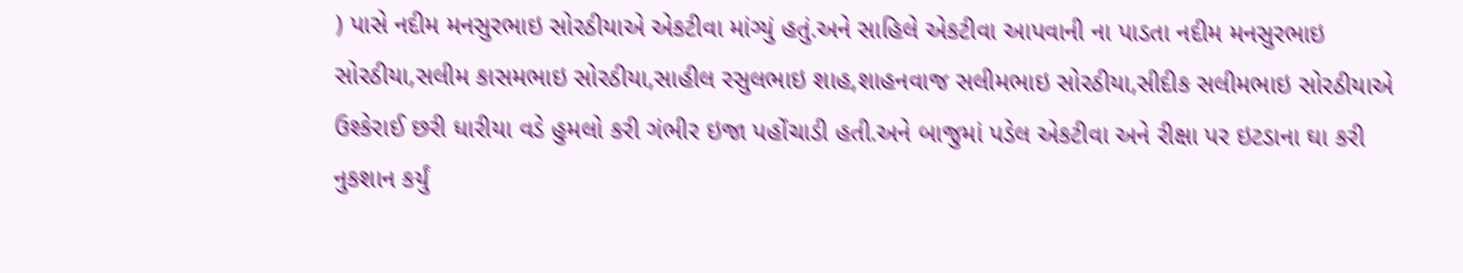) પાસે નદીમ મનસુરભાઇ સોરઠીયાએ એકટીવા માંગ્યું હતું.અને સાહિલે એકટીવા આપવાની ના પાડતા નદીમ મનસુરભાઇ સોરઠીયા,સલીમ કાસમભાઇ સોરઠીયા,સાહીલ રસુલભાઇ શાહ,શાહનવાજ સલીમભાઇ સોરઠીયા,સીદીક સલીમભાઇ સોરઠીયાએ ઉશ્કેરાઈ છરી ધારીયા વડે હુમલો કરી ગંભીર ઇજા પહોંચાડી હતી.અને બાજુમાં પડેલ એકટીવા અને રીક્ષા પર ઇટડાના ઘા કરી નુકશાન કર્યું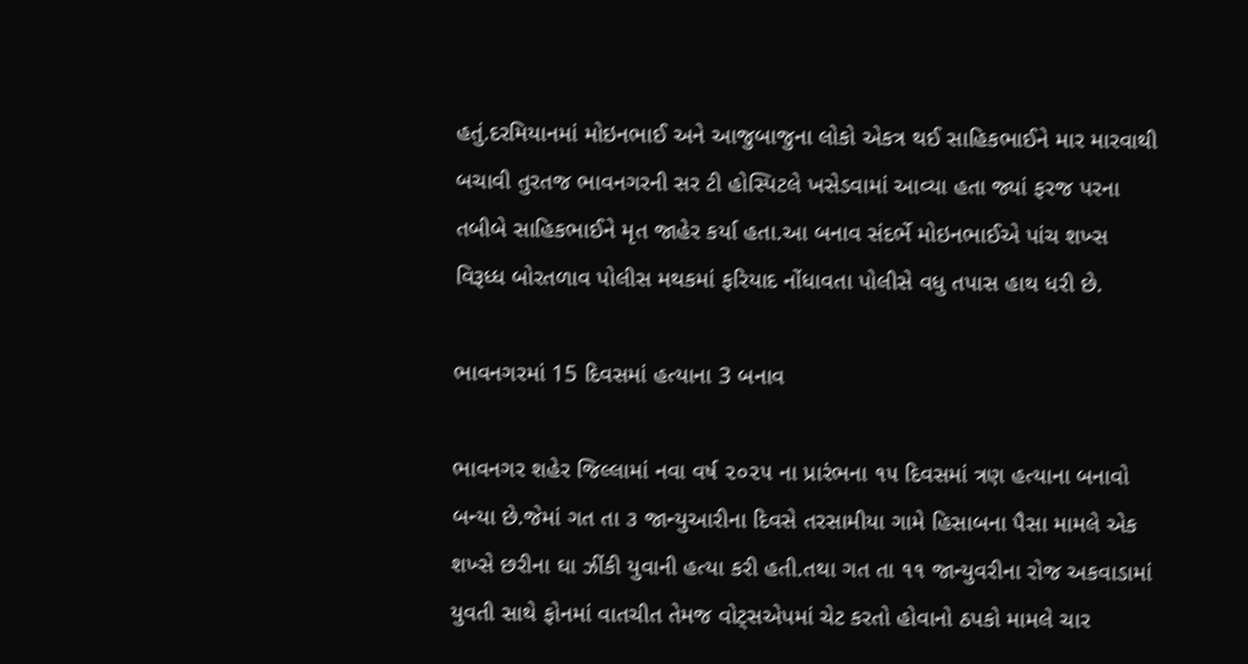હતું.દરમિયાનમાં મોઇનભાઈ અને આજુબાજુના લોકો એકત્ર થઈ સાહિકભાઈને માર મારવાથી બચાવી તુરતજ ભાવનગરની સર ટી હોસ્પિટલે ખસેડવામાં આવ્યા હતા જ્યાં ફરજ પરના તબીબે સાહિકભાઈને મૃત જાહેર કર્યા હતા.આ બનાવ સંદર્ભે મોઇનભાઈએ પાંચ શખ્સ વિરૂધ્ધ બોરતળાવ પોલીસ મથકમાં ફરિયાદ નોંધાવતા પોલીસે વધુ તપાસ હાથ ધરી છે.

ભાવનગરમાં 15 દિવસમાં હત્યાના 3 બનાવ

ભાવનગર શહેર જિલ્લામાં નવા વર્ષ ૨૦૨૫ ના પ્રારંભના ૧૫ દિવસમાં ત્રણ હત્યાના બનાવો બન્યા છે.જેમાં ગત તા ૩ જાન્યુઆરીના દિવસે તરસામીયા ગામે હિસાબના પૈસા મામલે એક શખ્સે છરીના ઘા ઝીંકી યુવાની હત્યા કરી હતી.તથા ગત તા ૧૧ જાન્યુવરીના રોજ અકવાડામાં યુવતી સાથે ફોનમાં વાતચીત તેમજ વોટ્સએપમાં ચેટ કરતો હોવાનો ઠપકો મામલે ચાર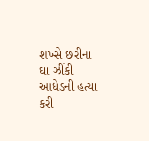શખ્સે છરીના ઘા ઝીંકી આધેડની હત્યા કરી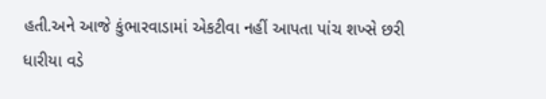હતી.અને આજે કુંભારવાડામાં એકટીવા નહીં આપતા પાંચ શખ્સે છરી ધારીયા વડે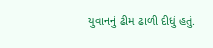યુવાનનું ઢીમ ઢાળી દીધું હતું.